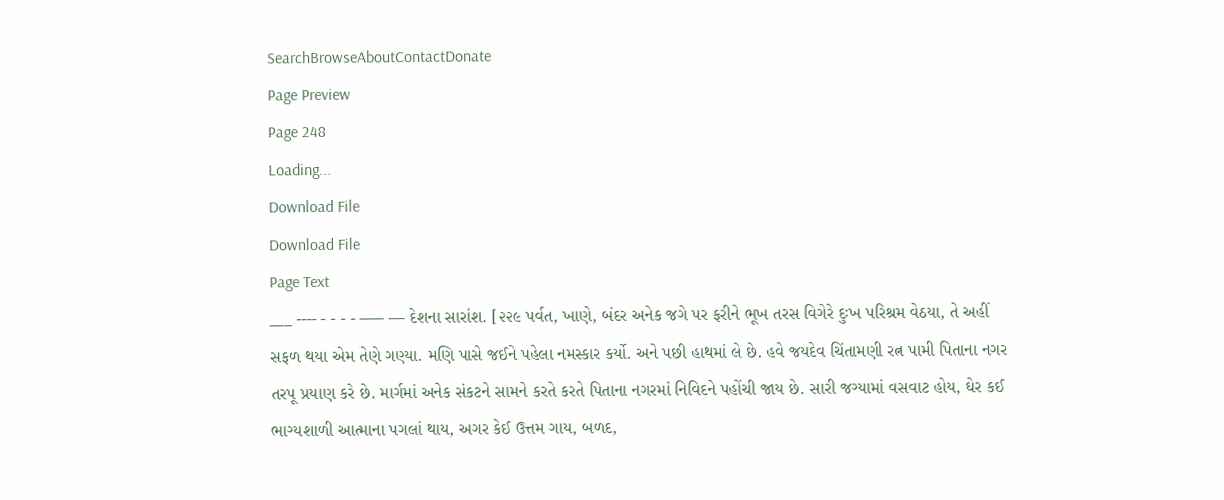SearchBrowseAboutContactDonate
Page Preview
Page 248
Loading...
Download File
Download File
Page Text
___ ---- - - - - ––– –– દેશના સારાંશ. [૨૨૯ પર્વત, ખાણે, બંદર અનેક જગે પર ફરીને ભૂખ તરસ વિગેરે દુઃખ પરિશ્રમ વેઠયા, તે અહીં સફળ થયા એમ તેણે ગણ્યા. મણિ પાસે જઈને પહેલા નમસ્કાર કર્યો. અને પછી હાથમાં લે છે. હવે જયદેવ ચિંતામણી રત્ન પામી પિતાના નગર તરપૂ પ્રયાણ કરે છે. માર્ગમાં અનેક સંકટને સામને કરતે કરતે પિતાના નગરમાં નિવિદને પહોંચી જાય છે. સારી જગ્યામાં વસવાટ હોય, ઘેર કઈ ભાગ્યશાળી આત્માના પગલાં થાય, અગર કેઈ ઉત્તમ ગાય, બળદ,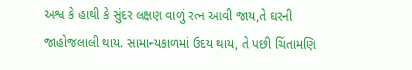અશ્વ કે હાથી કે સુંદર લક્ષણ વાળું રત્ન આવી જાય,તે ઘરની જાહોજલાલી થાય. સામાન્યકાળમાં ઉદય થાય, તે પછી ચિંતામણિ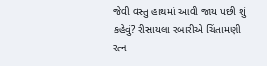જેવી વસ્તુ હાથમાં આવી જાય પછી શું કહેવું? રીસાયલા રબારીએ ચિંતામણી રત્ન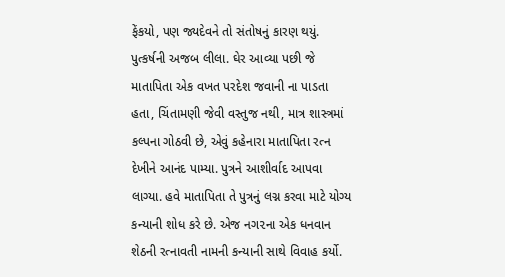ફેંકયો, પણ જ્યદેવને તો સંતોષનું કારણ થયું. પુત્કર્ષની અજબ લીલા. ઘેર આવ્યા પછી જે માતાપિતા એક વખત પરદેશ જવાની ના પાડતા હતા, ચિંતામણી જેવી વસ્તુજ નથી, માત્ર શાસ્ત્રમાં કલ્પના ગોઠવી છે, એવું કહેનારા માતાપિતા રત્ન દેખીને આનંદ પામ્યા. પુત્રને આશીર્વાદ આપવા લાગ્યા. હવે માતાપિતા તે પુત્રનું લગ્ન કરવા માટે યોગ્ય કન્યાની શોધ કરે છે. એજ નગ૨ના એક ધનવાન શેઠની રત્નાવતી નામની કન્યાની સાથે વિવાહ કર્યો.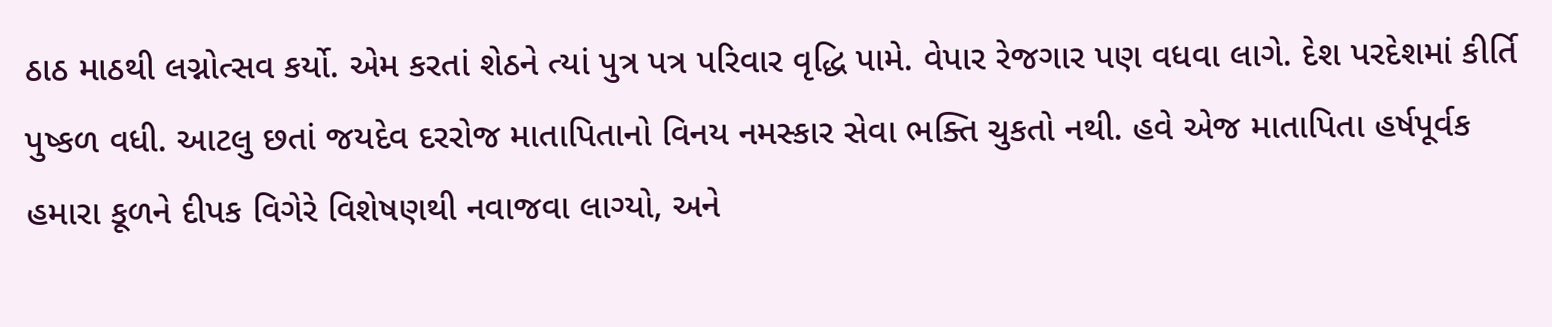ઠાઠ માઠથી લગ્નોત્સવ કર્યો. એમ કરતાં શેઠને ત્યાં પુત્ર પત્ર પરિવાર વૃદ્ધિ પામે. વેપાર રેજગાર પણ વધવા લાગે. દેશ પરદેશમાં કીર્તિ પુષ્કળ વધી. આટલુ છતાં જયદેવ દરરોજ માતાપિતાનો વિનય નમસ્કાર સેવા ભક્તિ ચુકતો નથી. હવે એજ માતાપિતા હર્ષપૂર્વક હમારા કૂળને દીપક વિગેરે વિશેષણથી નવાજવા લાગ્યો, અને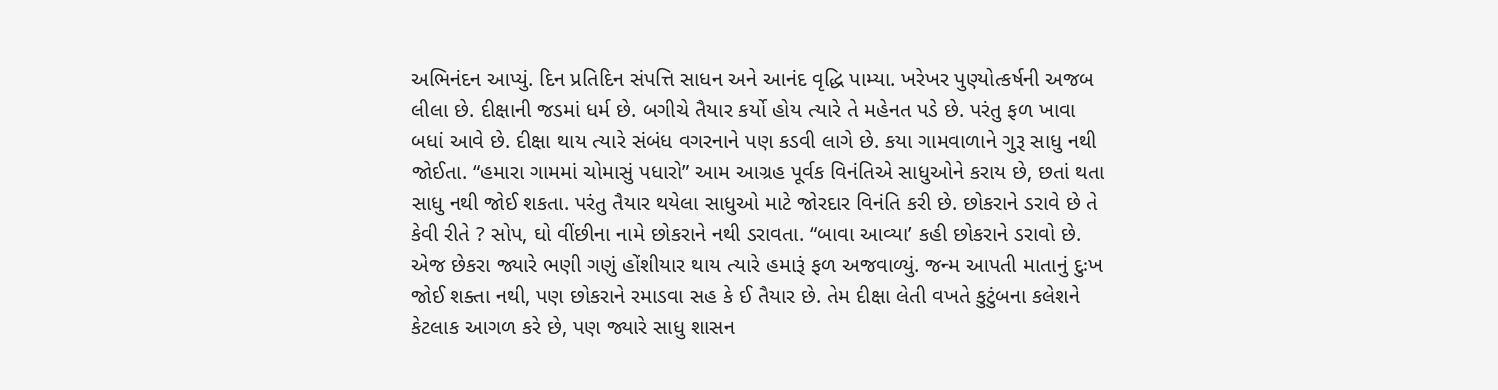અભિનંદન આપ્યું. દિન પ્રતિદિન સંપત્તિ સાધન અને આનંદ વૃદ્ધિ પામ્યા. ખરેખર પુણ્યોત્કર્ષની અજબ લીલા છે. દીક્ષાની જડમાં ધર્મ છે. બગીચે તૈયાર કર્યો હોય ત્યારે તે મહેનત પડે છે. પરંતુ ફળ ખાવા બધાં આવે છે. દીક્ષા થાય ત્યારે સંબંધ વગરનાને પણ કડવી લાગે છે. કયા ગામવાળાને ગુરૂ સાધુ નથી જોઈતા. “હમારા ગામમાં ચોમાસું પધારો” આમ આગ્રહ પૂર્વક વિનંતિએ સાધુઓને કરાય છે, છતાં થતા સાધુ નથી જોઈ શકતા. પરંતુ તૈયાર થયેલા સાધુઓ માટે જોરદાર વિનંતિ કરી છે. છોકરાને ડરાવે છે તે કેવી રીતે ? સોપ, ઘો વીંછીના નામે છોકરાને નથી ડરાવતા. “બાવા આવ્યા’ કહી છોકરાને ડરાવો છે. એજ છેકરા જ્યારે ભણી ગણું હોંશીયાર થાય ત્યારે હમારૂં ફળ અજવાળ્યું. જન્મ આપતી માતાનું દુઃખ જોઈ શક્તા નથી, પણ છોકરાને રમાડવા સહ કે ઈ તૈયાર છે. તેમ દીક્ષા લેતી વખતે કુટુંબના કલેશને કેટલાક આગળ કરે છે, પણ જ્યારે સાધુ શાસન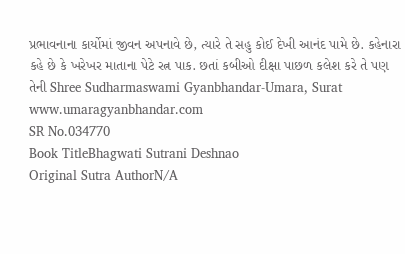પ્રભાવનાના કાર્યોમાં જીવન અપનાવે છે, ત્યારે તે સહુ કોઈ દેખી આનંદ પામે છે. કહેનારા કહે છે કે ખરેખર માતાના પેટે રત્ન પાક. છતાં કબીઓ દીક્ષા પાછળ કલેશ કરે તે પણ તેની Shree Sudharmaswami Gyanbhandar-Umara, Surat www.umaragyanbhandar.com
SR No.034770
Book TitleBhagwati Sutrani Deshnao
Original Sutra AuthorN/A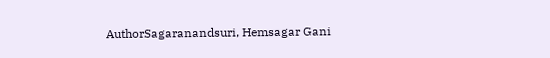AuthorSagaranandsuri, Hemsagar Gani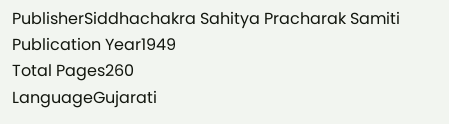PublisherSiddhachakra Sahitya Pracharak Samiti
Publication Year1949
Total Pages260
LanguageGujarati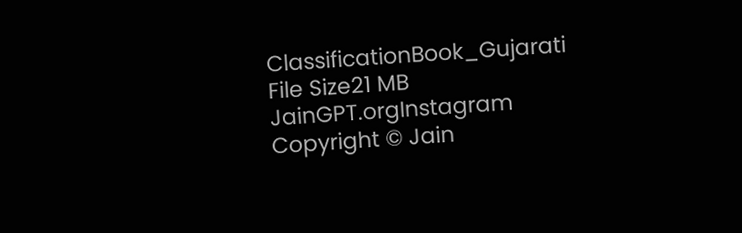ClassificationBook_Gujarati
File Size21 MB
JainGPT.orgInstagram
Copyright © Jain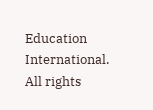Education International. All rights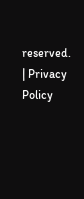reserved. | Privacy Policy